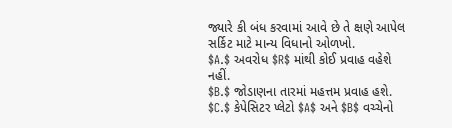જ્યારે કી બંધ કરવામાં આવે છે તે ક્ષણે આપેલ સર્કિટ માટે માન્ય વિધાનો ઓળખો.
$A.$ અવરોધ $R$ માંથી કોઈ પ્રવાહ વહેશે નહીં.
$B.$ જોડાણના તારમાં મહત્તમ પ્રવાહ હશે.
$C.$ કેપેસિટર પ્લેટો $A$ અને $B$ વચ્ચેનો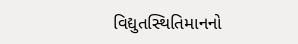વિદ્યુતસ્થિતિમાનનો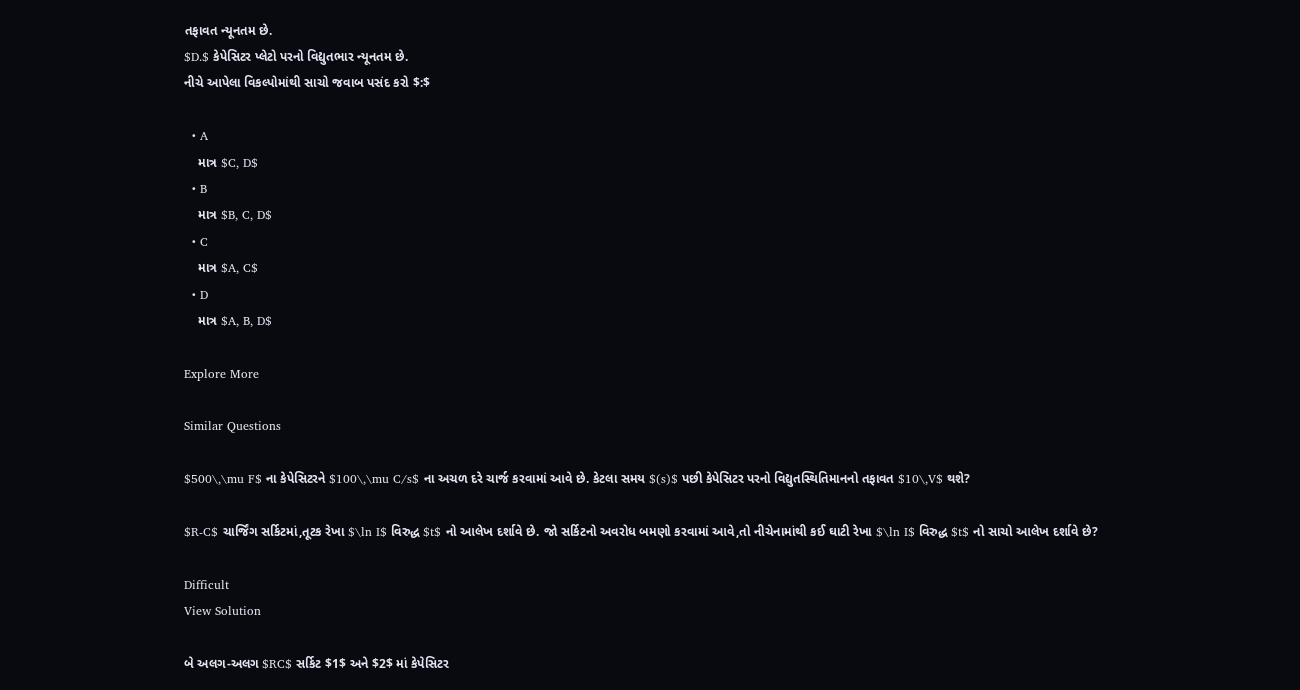તફાવત ન્યૂનતમ છે.
$D.$ કેપેસિટર પ્લેટો પરનો વિદ્યુતભાર ન્યૂનતમ છે.
નીચે આપેલા વિકલ્પોમાંથી સાચો જવાબ પસંદ કરો $:$

  • A
    માત્ર $C, D$
  • B
    માત્ર $B, C, D$
  • C
    માત્ર $A, C$
  • D
    માત્ર $A, B, D$

Explore More

Similar Questions

$500\,\mu F$ ના કેપેસિટરને $100\,\mu C/s$ ના અચળ દરે ચાર્જ કરવામાં આવે છે. કેટલા સમય $(s)$ પછી કેપેસિટર પરનો વિદ્યુતસ્થિતિમાનનો તફાવત $10\,V$ થશે?

$R-C$ ચાર્જિંગ સર્કિટમાં,તૂટક રેખા $\ln I$ વિરુદ્ધ $t$ નો આલેખ દર્શાવે છે. જો સર્કિટનો અવરોધ બમણો કરવામાં આવે,તો નીચેનામાંથી કઈ ઘાટી રેખા $\ln I$ વિરુદ્ધ $t$ નો સાચો આલેખ દર્શાવે છે?

Difficult
View Solution

બે અલગ-અલગ $RC$ સર્કિટ $1$ અને $2$ માં કેપેસિટર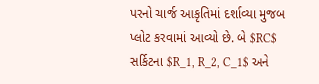પરનો ચાર્જ આકૃતિમાં દર્શાવ્યા મુજબ પ્લોટ કરવામાં આવ્યો છે. બે $RC$ સર્કિટના $R_1, R_2, C_1$ અને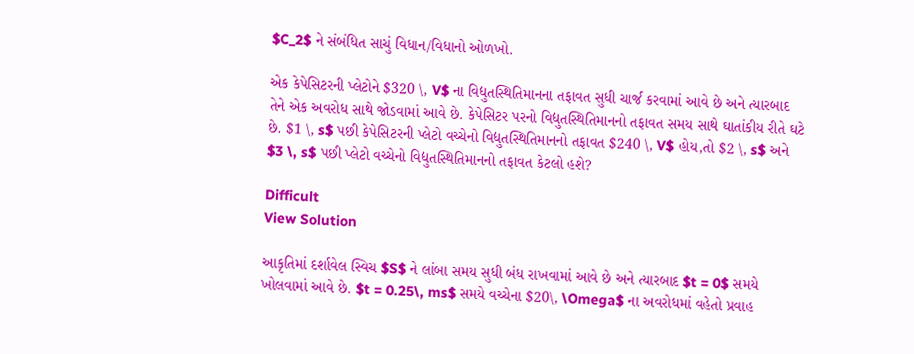$C_2$ ને સંબંધિત સાચું વિધાન/વિધાનો ઓળખો.

એક કેપેસિટરની પ્લેટોને $320 \, V$ ના વિદ્યુતસ્થિતિમાનના તફાવત સુધી ચાર્જ કરવામાં આવે છે અને ત્યારબાદ તેને એક અવરોધ સાથે જોડવામાં આવે છે. કેપેસિટર પરનો વિદ્યુતસ્થિતિમાનનો તફાવત સમય સાથે ઘાતાંકીય રીતે ઘટે છે. $1 \, s$ પછી કેપેસિટરની પ્લેટો વચ્ચેનો વિદ્યુતસ્થિતિમાનનો તફાવત $240 \, V$ હોય,તો $2 \, s$ અને $3 \, s$ પછી પ્લેટો વચ્ચેનો વિદ્યુતસ્થિતિમાનનો તફાવત કેટલો હશે?

Difficult
View Solution

આકૃતિમાં દર્શાવેલ સ્વિચ $S$ ને લાંબા સમય સુધી બંધ રાખવામાં આવે છે અને ત્યારબાદ $t = 0$ સમયે ખોલવામાં આવે છે. $t = 0.25\, ms$ સમયે વચ્ચેના $20\, \Omega$ ના અવરોધમાં વહેતો પ્રવાહ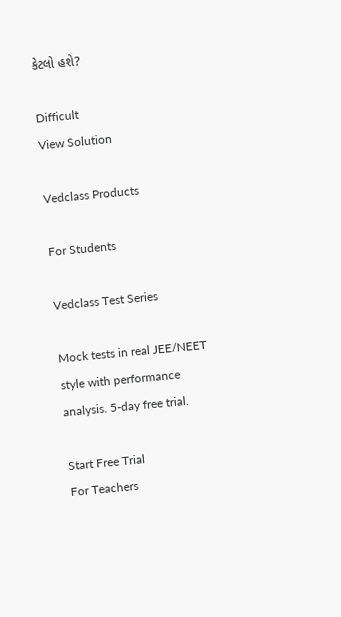કેટલો હશે?

Difficult
View Solution

Vedclass Products

For Students

Vedclass Test Series

Mock tests in real JEE/NEET style with performance analysis. 5-day free trial.

Start Free Trial
For Teachers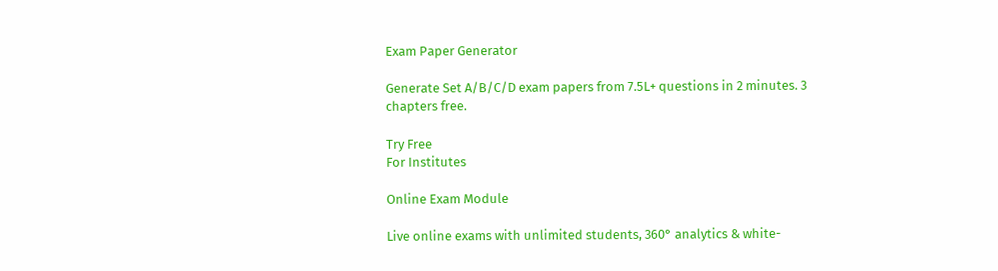Exam Paper Generator

Generate Set A/B/C/D exam papers from 7.5L+ questions in 2 minutes. 3 chapters free.

Try Free
For Institutes

Online Exam Module

Live online exams with unlimited students, 360° analytics & white-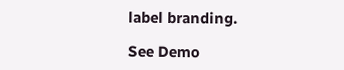label branding.

See Demo